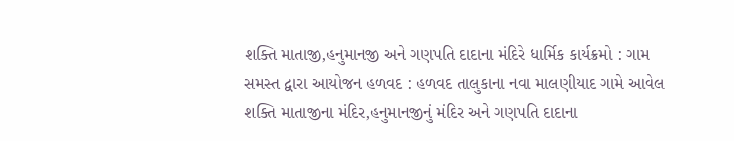શક્તિ માતાજી,હનુમાનજી અને ગણપતિ દાદાના મંદિરે ધાર્મિક કાર્યક્રમો : ગામ સમસ્ત દ્વારા આયોજન હળવદ : હળવદ તાલુકાના નવા માલણીયાદ ગામે આવેલ શક્તિ માતાજીના મંદિર,હનુમાનજીનું મંદિર અને ગણપતિ દાદાના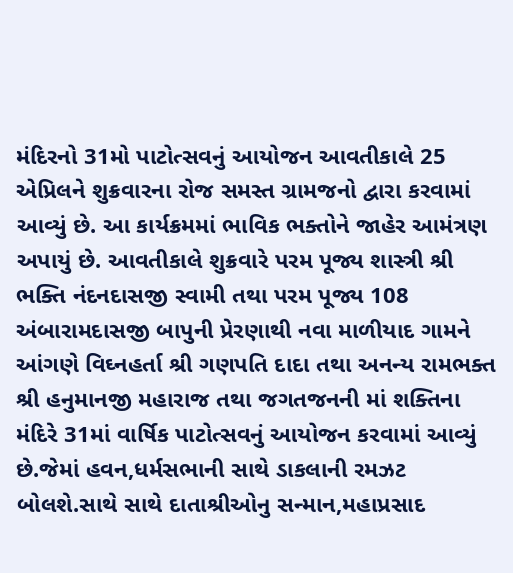મંદિરનો 31મો પાટોત્સવનું આયોજન આવતીકાલે 25 એપ્રિલને શુક્રવારના રોજ સમસ્ત ગ્રામજનો દ્વારા કરવામાં આવ્યું છે. આ કાર્યક્રમમાં ભાવિક ભક્તોને જાહેર આમંત્રણ અપાયું છે. આવતીકાલે શુક્રવારે પરમ પૂજ્ય શાસ્ત્રી શ્રી ભક્તિ નંદનદાસજી સ્વામી તથા પરમ પૂજ્ય 108 અંબારામદાસજી બાપુની પ્રેરણાથી નવા માળીયાદ ગામને આંગણે વિઘ્નહર્તા શ્રી ગણપતિ દાદા તથા અનન્ય રામભક્ત શ્રી હનુમાનજી મહારાજ તથા જગતજનની માં શક્તિના મંદિરે 31માં વાર્ષિક પાટોત્સવનું આયોજન કરવામાં આવ્યું છે.જેમાં હવન,ધર્મસભાની સાથે ડાકલાની રમઝટ બોલશે.સાથે સાથે દાતાશ્રીઓનુ સન્માન,મહાપ્રસાદ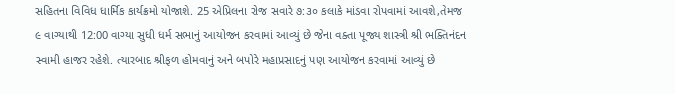સહિતના વિવિધ ધાર્મિક કાર્યક્રમો યોજાશે. 25 એપ્રિલના રોજ સવારે ૭:૩૦ કલાકે માંડવા રોપવામાં આવશે,તેમજ ૯ વાગ્યાથી 12:00 વાગ્યા સુધી ધર્મ સભાનું આયોજન કરવામાં આવ્યું છે જેના વક્તા પૂજ્ય શાસ્ત્રી શ્રી ભક્તિનંદન સ્વામી હાજર રહેશે. ત્યારબાદ શ્રીફળ હોમવાનું અને બપોરે મહાપ્રસાદનું પણ આયોજન કરવામાં આવ્યું છે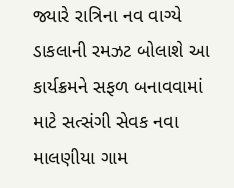જ્યારે રાત્રિના નવ વાગ્યે ડાકલાની રમઝટ બોલાશે આ કાર્યક્રમને સફળ બનાવવામાં માટે સત્સંગી સેવક નવા માલણીયા ગામ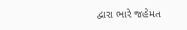દ્વારા ભારે જહેમત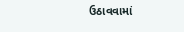ઉઠાવવામાં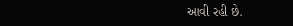આવી રહી છે.